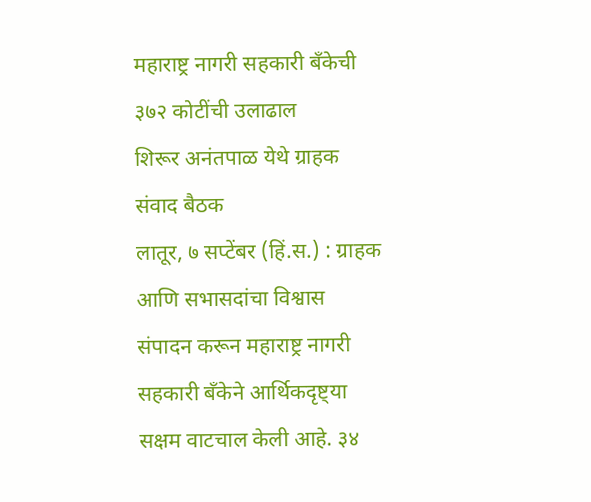महाराष्ट्र नागरी सहकारी बँकेची ३७२ कोटींची उलाढाल
शिरूर अनंतपाळ येथे ग्राहक संवाद बैठक
लातूर, ७ सप्टेंबर (हिं.स.) : ग्राहक आणि सभासदांचा विश्वास संपादन करून महाराष्ट्र नागरी सहकारी बँकेने आर्थिकदृष्ट्या सक्षम वाटचाल केली आहे. ३४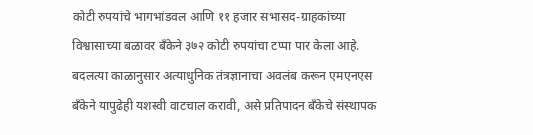कोटी रुपयांचे भागभांडवल आणि ११ हजार सभासद-ग्राहकांच्या विश्वासाच्या बळावर बँकेने ३७२ कोटी रुपयांचा टप्पा पार केला आहे.
बदलत्या काळानुसार अत्याधुनिक तंत्रज्ञानाचा अवलंब करून एमएनएस बँकेने यापुढेही यशस्वी वाटचाल करावी, असे प्रतिपादन बँकेचे संस्थापक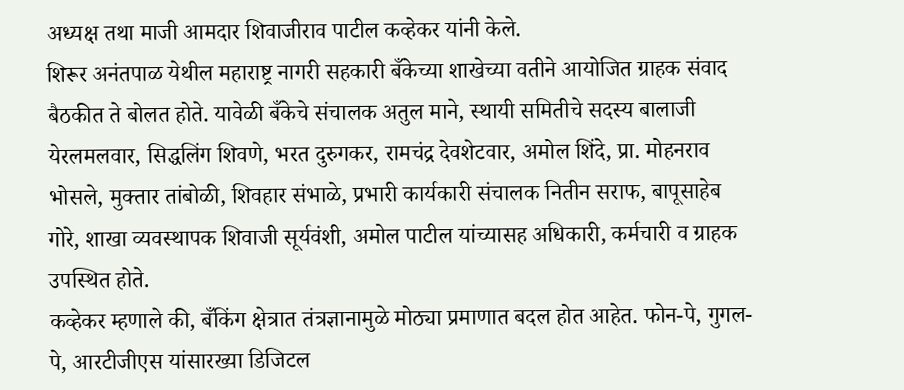अध्यक्ष तथा माजी आमदार शिवाजीराव पाटील कव्हेकर यांनी केले.
शिरूर अनंतपाळ येथील महाराष्ट्र नागरी सहकारी बँकेच्या शाखेच्या वतीने आयोजित ग्राहक संवाद बैठकीत ते बोलत होते. यावेळी बँकेचे संचालक अतुल माने, स्थायी समितीचे सदस्य बालाजी येरलमलवार, सिद्धलिंग शिवणे, भरत दुरुगकर, रामचंद्र देवशेटवार, अमोल शिंदे, प्रा. मोहनराव भोसले, मुक्तार तांबोळी, शिवहार संभाळे, प्रभारी कार्यकारी संचालक नितीन सराफ, बापूसाहेब गोरे, शाखा व्यवस्थापक शिवाजी सूर्यवंशी, अमोल पाटील यांच्यासह अधिकारी, कर्मचारी व ग्राहक उपस्थित होते.
कव्हेकर म्हणाले की, बँकिंग क्षेत्रात तंत्रज्ञानामुळे मोठ्या प्रमाणात बदल होत आहेत. फोन-पे, गुगल-पे, आरटीजीएस यांसारख्या डिजिटल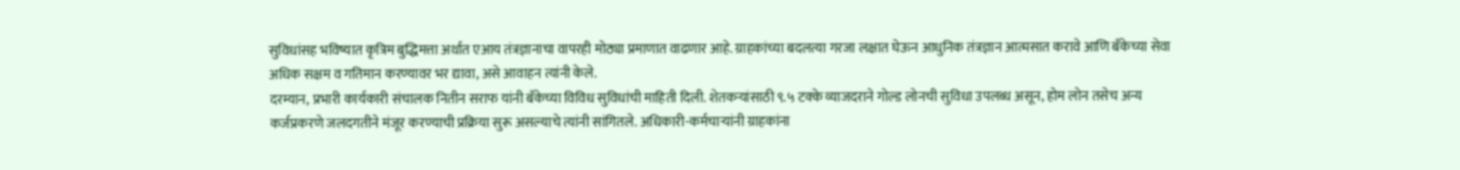सुविधांसह भविष्यात कृत्रिम बुद्धिमत्ता अर्थात एआय तंत्रज्ञानाचा वापरही मोठ्या प्रमाणात वाढणार आहे. ग्राहकांच्या बदलत्या गरजा लक्षात घेऊन आधुनिक तंत्रज्ञान आत्मसात करावे आणि बँकेच्या सेवा अधिक सक्षम व गतिमान करण्यावर भर द्यावा, असे आवाहन त्यांनी केले.
दरम्यान, प्रभारी कार्यकारी संचालक नितीन सराफ यांनी बँकेच्या विविध सुविधांची माहिती दिली. शेतकऱ्यांसाठी ९.५ टक्के व्याजदराने गोल्ड लोनची सुविधा उपलब्ध असून, होम लोन तसेच अन्य कर्जप्रकरणे जलदगतीने मंजूर करण्याची प्रक्रिया सुरू असल्याचे त्यांनी सांगितले. अधिकारी-कर्मचाऱ्यांनी ग्राहकांना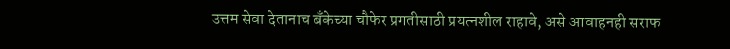उत्तम सेवा देतानाच बँकेच्या चौफेर प्रगतीसाठी प्रयत्नशील राहावे, असे आवाहनही सराफ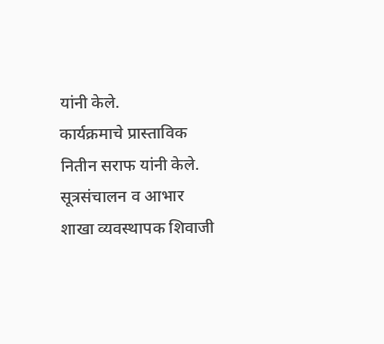यांनी केले.
कार्यक्रमाचे प्रास्ताविक नितीन सराफ यांनी केले. सूत्रसंचालन व आभार शाखा व्यवस्थापक शिवाजी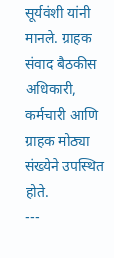सूर्यवंशी यांनी मानले. ग्राहक संवाद बैठकीस अधिकारी, कर्मचारी आणि ग्राहक मोठ्या संख्येने उपस्थित होते.
---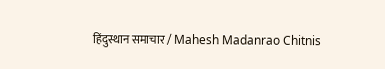हिंदुस्थान समाचार / Mahesh Madanrao Chitnis